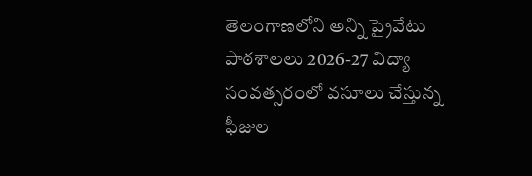తెలంగాణలోని అన్ని ప్రైవేటు పాఠశాలలు 2026-27 విద్యా సంవత్సరంలో వసూలు చేస్తున్న ఫీజుల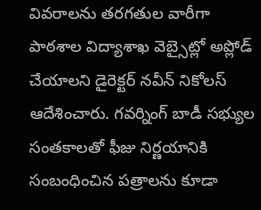వివరాలను తరగతుల వారీగా పాఠశాల విద్యాశాఖ వెబ్సైట్లో అప్లోడ్ చేయాలని డైరెక్టర్ నవీన్ నికోలస్ ఆదేశించారు. గవర్నింగ్ బాడీ సభ్యుల సంతకాలతో ఫీజు నిర్ణయానికి సంబంధించిన పత్రాలను కూడా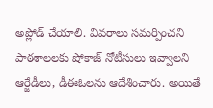అప్లోడ్ చేయాలి. వివరాలు సమర్పించని పాఠశాలలకు షోకాజ్ నోటీసులు ఇవ్వాలని ఆర్జేడీలు, డీఈఓలను ఆదేశించారు. అయితే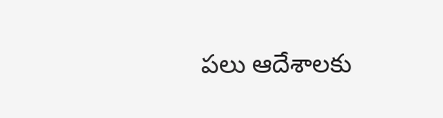పలు ఆదేశాలకు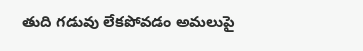తుది గడువు లేకపోవడం అమలుపై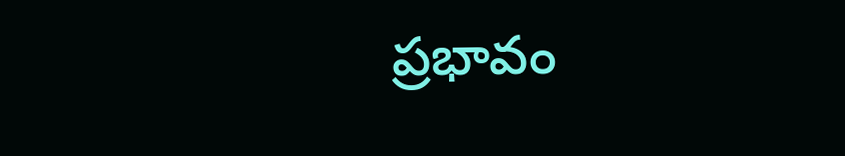ప్రభావం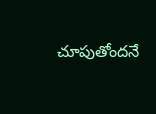చూపుతోందనే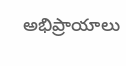అభిప్రాయాలు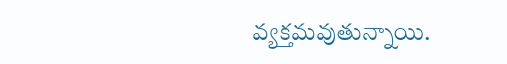వ్యక్తమవుతున్నాయి.